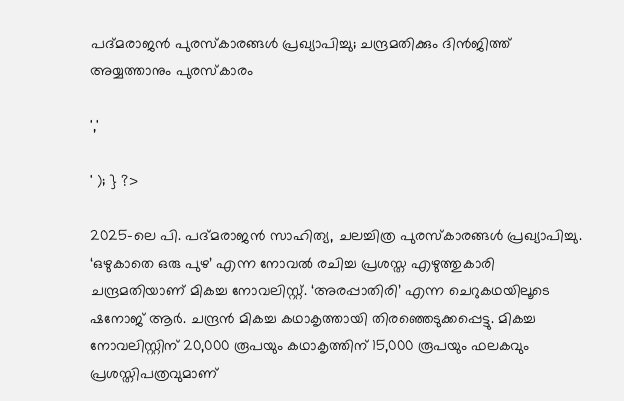പദ്മരാജൻ പുരസ്‌കാരങ്ങൾ പ്രഖ്യാപിച്ചു; ചന്ദ്രമതിക്കും ദിൻജിത്ത് അയ്യത്താനും പുരസ്‌കാരം

','

' ); } ?>

2025-ലെ പി. പദ്മരാജൻ സാഹിത്യ, ചലച്ചിത്ര പുരസ്‌കാരങ്ങൾ പ്രഖ്യാപിച്ചു. ‘ഒഴുകാതെ ഒരു പുഴ’ എന്ന നോവൽ രചിച്ച പ്രശസ്ത എഴുത്തുകാരി ചന്ദ്രമതിയാണ് മികച്ച നോവലിസ്റ്റ്. ‘അരപ്പാതിരി’ എന്ന ചെറുകഥയിലൂടെ ഷനോജ് ആർ. ചന്ദ്രൻ മികച്ച കഥാകൃത്തായി തിരഞ്ഞെടുക്കപ്പെട്ടു. മികച്ച നോവലിസ്റ്റിന് 20,000 രൂപയും കഥാകൃത്തിന് 15,000 രൂപയും ഫലകവും പ്രശസ്തിപത്രവുമാണ്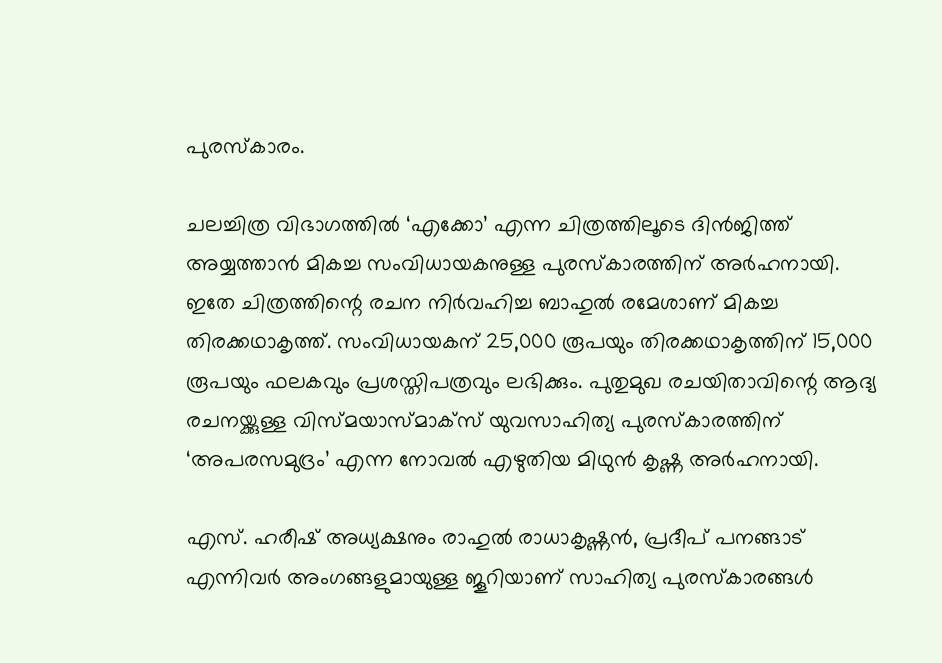പുരസ്‌കാരം.

ചലച്ചിത്ര വിഭാഗത്തിൽ ‘എക്കോ’ എന്ന ചിത്രത്തിലൂടെ ദിൻജിത്ത് അയ്യത്താൻ മികച്ച സംവിധായകനുള്ള പുരസ്‌കാരത്തിന് അർഹനായി. ഇതേ ചിത്രത്തിന്റെ രചന നിർവഹിച്ച ബാഹുൽ രമേശാണ് മികച്ച തിരക്കഥാകൃത്ത്. സംവിധായകന് 25,000 രൂപയും തിരക്കഥാകൃത്തിന് 15,000 രൂപയും ഫലകവും പ്രശസ്തിപത്രവും ലഭിക്കും. പുതുമുഖ രചയിതാവിന്റെ ആദ്യ രചനയ്ക്കുള്ള വിസ്മയാസ്മാക്‌സ് യുവസാഹിത്യ പുരസ്‌കാരത്തിന് ‘അപരസമുദ്രം’ എന്ന നോവൽ എഴുതിയ മിഥുൻ കൃഷ്ണ അർഹനായി.

എസ്. ഹരീഷ് അധ്യക്ഷനും രാഹുൽ രാധാകൃഷ്ണൻ, പ്രദീപ് പനങ്ങാട് എന്നിവർ അംഗങ്ങളുമായുള്ള ജൂറിയാണ് സാഹിത്യ പുരസ്‌കാരങ്ങൾ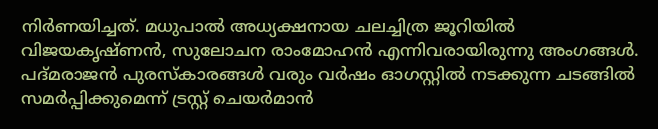നിർണയിച്ചത്. മധുപാൽ അധ്യക്ഷനായ ചലച്ചിത്ര ജൂറിയിൽ വിജയകൃഷ്ണൻ, സുലോചന രാംമോഹൻ എന്നിവരായിരുന്നു അംഗങ്ങൾ. പദ്മരാജൻ പുരസ്‌കാരങ്ങൾ വരും വർഷം ഓഗസ്റ്റിൽ നടക്കുന്ന ചടങ്ങിൽ സമർപ്പിക്കുമെന്ന് ട്രസ്റ്റ് ചെയർമാൻ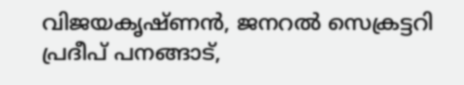വിജയകൃഷ്ണൻ, ജനറൽ സെക്രട്ടറി പ്രദീപ് പനങ്ങാട്,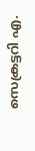സെക്രട്ടറി എ.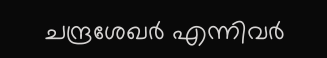ചന്ദ്രശേഖർ എന്നിവർ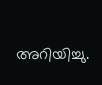അറിയിച്ചു.